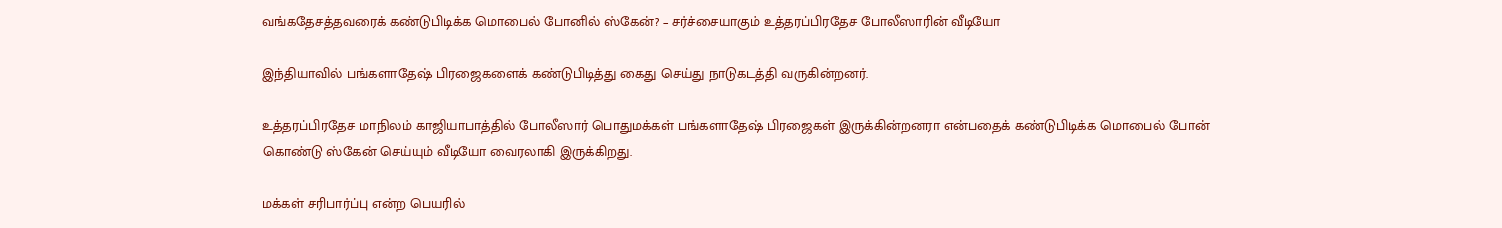வங்கதேசத்தவரைக் கண்டுபிடிக்க மொபைல் போனில் ஸ்கேன்? – சர்ச்சையாகும் உத்தரப்பிரதேச போலீஸாரின் வீடியோ

இந்தியாவில் பங்களாதேஷ் பிரஜைகளைக் கண்டுபிடித்து கைது செய்து நாடுகடத்தி வருகின்றனர்.

உத்தரப்பிரதேச மாநிலம் காஜியாபாத்தில் போலீஸார் பொதுமக்கள் பங்களாதேஷ் பிரஜைகள் இருக்கின்றனரா என்பதைக் கண்டுபிடிக்க மொபைல் போன் கொண்டு ஸ்கேன் செய்யும் வீடியோ வைரலாகி இருக்கிறது.

மக்கள் சரிபார்ப்பு என்ற பெயரில்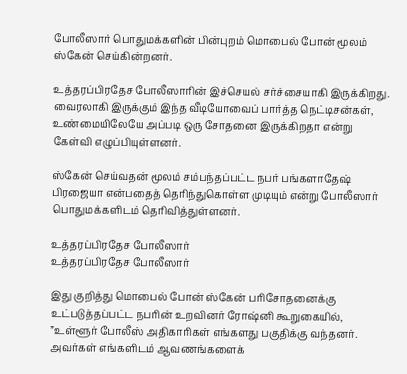போலீஸார் பொதுமக்களின் பின்புறம் மொபைல் போன் மூலம் ஸ்கேன் செய்கின்றனர்.

உத்தரப்பிரதேச போலீஸாரின் இச்செயல் சர்ச்சையாகி இருக்கிறது. வைரலாகி இருக்கும் இந்த வீடியோவைப் பார்த்த நெட்டிசன்கள், உண்மையிலேயே அப்படி ஒரு சோதனை இருக்கிறதா என்று கேள்வி எழுப்பியுள்ளனர்.

ஸ்கேன் செய்வதன் மூலம் சம்பந்தப்பட்ட நபர் பங்களாதேஷ் பிரஜையா என்பதைத் தெரிந்துகொள்ள முடியும் என்று போலீஸார் பொதுமக்களிடம் தெரிவித்துள்ளனர்.

உத்தரப்பிரதேச போலீஸார்
உத்தரப்பிரதேச போலீஸார்

இது குறித்து மொபைல் போன் ஸ்கேன் பரிசோதனைக்கு உட்படுத்தப்பட்ட நபரின் உறவினர் ரோஷ்னி கூறுகையில், ”உள்ளூர் போலீஸ் அதிகாரிகள் எங்களது பகுதிக்கு வந்தனர். அவர்கள் எங்களிடம் ஆவணங்களைக்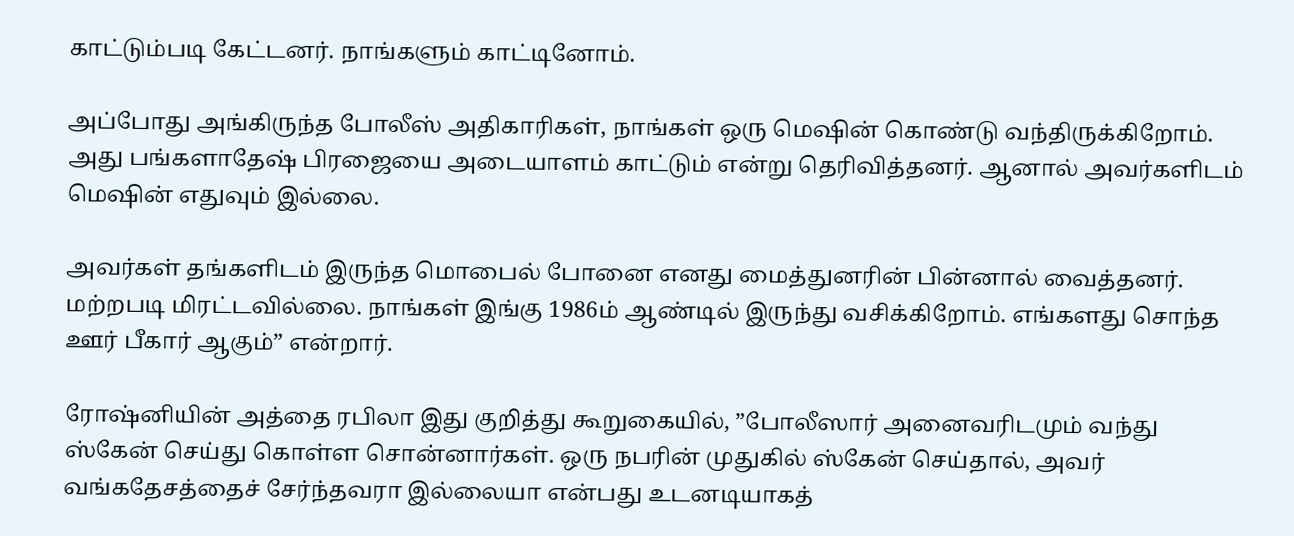காட்டும்படி கேட்டனர். நாங்களும் காட்டினோம்.

அப்போது அங்கிருந்த போலீஸ் அதிகாரிகள், நாங்கள் ஒரு மெஷின் கொண்டு வந்திருக்கிறோம். அது பங்களாதேஷ் பிரஜையை அடையாளம் காட்டும் என்று தெரிவித்தனர். ஆனால் அவர்களிடம் மெஷின் எதுவும் இல்லை.

அவர்கள் தங்களிடம் இருந்த மொபைல் போனை எனது மைத்துனரின் பின்னால் வைத்தனர். மற்றபடி மிரட்டவில்லை. நாங்கள் இங்கு 1986ம் ஆண்டில் இருந்து வசிக்கிறோம். எங்களது சொந்த ஊர் பீகார் ஆகும்” என்றார்.

ரோஷ்னியின் அத்தை ரபிலா இது குறித்து கூறுகையில், ”போலீஸார் அனைவரிடமும் வந்து ஸ்கேன் செய்து கொள்ள சொன்னார்கள். ஒரு நபரின் முதுகில் ஸ்கேன் செய்தால், அவர் வங்கதேசத்தைச் சேர்ந்தவரா இல்லையா என்பது உடனடியாகத்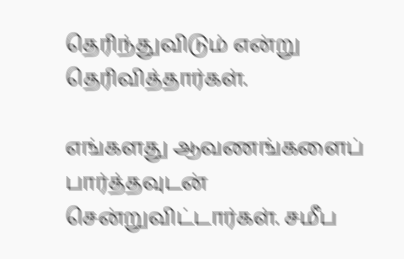தெரிந்துவிடும் என்று தெரிவித்தார்கள்.

எங்களது ஆவணங்களைப் பார்த்தவுடன் சென்றுவிட்டார்கள். சமீப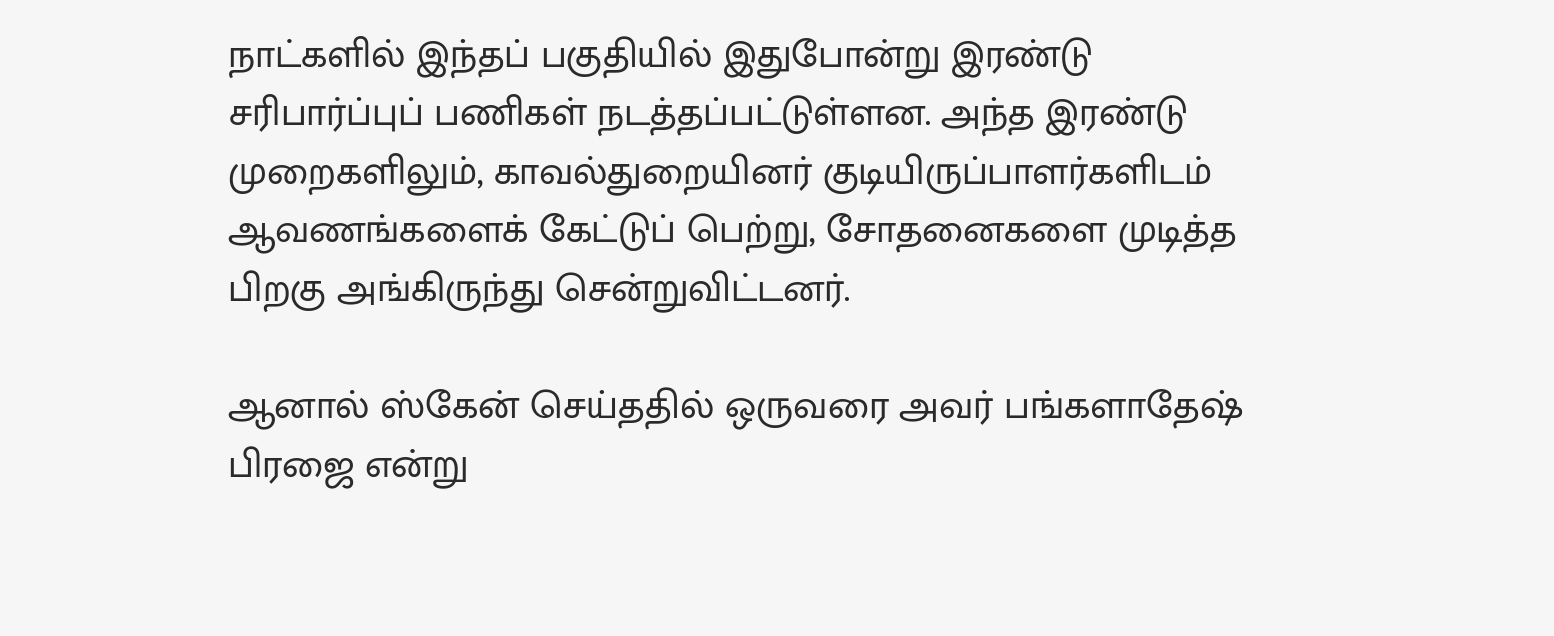நாட்களில் இந்தப் பகுதியில் இதுபோன்று இரண்டு சரிபார்ப்புப் பணிகள் நடத்தப்பட்டுள்ளன. அந்த இரண்டு முறைகளிலும், காவல்துறையினர் குடியிருப்பாளர்களிடம் ஆவணங்களைக் கேட்டுப் பெற்று, சோதனைகளை முடித்த பிறகு அங்கிருந்து சென்றுவிட்டனர்.

ஆனால் ஸ்கேன் செய்ததில் ஒருவரை அவர் பங்களாதேஷ் பிரஜை என்று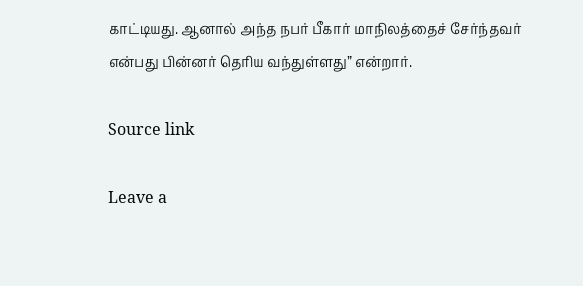காட்டியது. ஆனால் அந்த நபர் பீகார் மாநிலத்தைச் சேர்ந்தவர் என்பது பின்னர் தெரிய வந்துள்ளது” என்றார்.

Source link

Leave a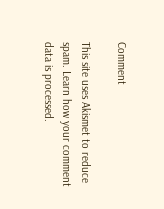Comment

This site uses Akismet to reduce spam. Learn how your comment data is processed.